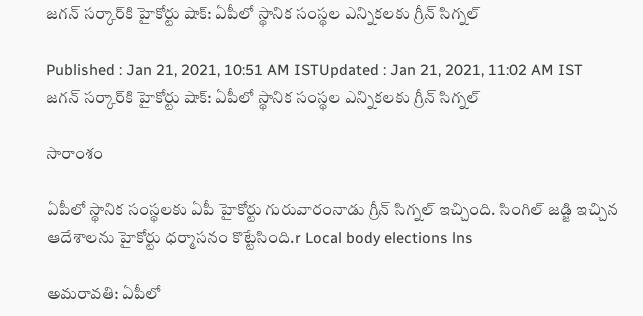జగన్ సర్కార్‌కి హైకోర్టు షాక్: ఏపీలో స్థానిక సంస్థల ఎన్నికలకు గ్రీన్ సిగ్నల్

Published : Jan 21, 2021, 10:51 AM ISTUpdated : Jan 21, 2021, 11:02 AM IST
జగన్ సర్కార్‌కి హైకోర్టు షాక్: ఏపీలో స్థానిక సంస్థల ఎన్నికలకు గ్రీన్ సిగ్నల్

సారాంశం

ఏపీలో స్థానిక సంస్థలకు ఏపీ హైకోర్టు గురువారంనాడు గ్రీన్ సిగ్నల్ ఇచ్చింది. సింగిల్ జడ్జి ఇచ్చిన ఆదేశాలను హైకోర్టు ధర్మాసనం కొట్టేసింది.r Local body elections lns

అమరావతి: ఏపీలో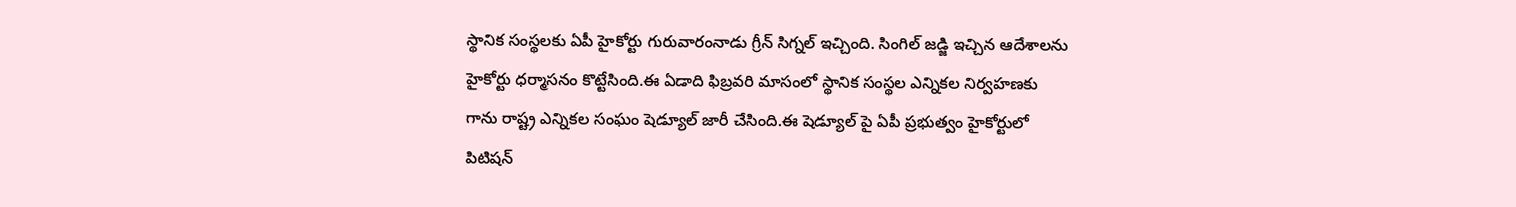స్థానిక సంస్థలకు ఏపీ హైకోర్టు గురువారంనాడు గ్రీన్ సిగ్నల్ ఇచ్చింది. సింగిల్ జడ్జి ఇచ్చిన ఆదేశాలను హైకోర్టు ధర్మాసనం కొట్టేసింది.ఈ ఏడాది ఫిబ్రవరి మాసంలో స్థానిక సంస్థల ఎన్నికల నిర్వహణకు గాను రాష్ట్ర ఎన్నికల సంఘం షెడ్యూల్ జారీ చేసింది.ఈ షెడ్యూల్ పై ఏపీ ప్రభుత్వం హైకోర్టులో పిటిషన్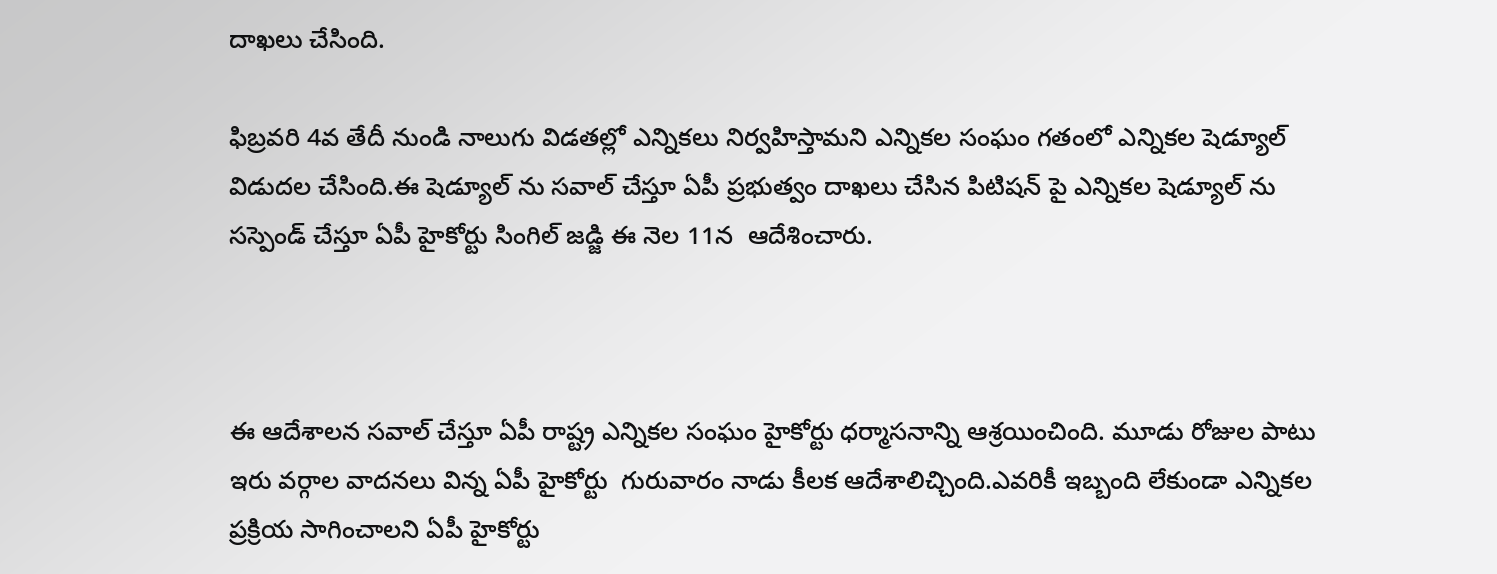దాఖలు చేసింది.

ఫిబ్రవరి 4వ తేదీ నుండి నాలుగు విడతల్లో ఎన్నికలు నిర్వహిస్తామని ఎన్నికల సంఘం గతంలో ఎన్నికల షెడ్యూల్ విడుదల చేసింది.ఈ షెడ్యూల్ ను సవాల్ చేస్తూ ఏపీ ప్రభుత్వం దాఖలు చేసిన పిటిషన్ పై ఎన్నికల షెడ్యూల్ ను సస్పెండ్ చేస్తూ ఏపీ హైకోర్టు సింగిల్ జడ్జి ఈ నెల 11న  ఆదేశించారు.



ఈ ఆదేశాలన సవాల్ చేస్తూ ఏపీ రాష్ట్ర ఎన్నికల సంఘం హైకోర్టు ధర్మాసనాన్ని ఆశ్రయించింది. మూడు రోజుల పాటు  ఇరు వర్గాల వాదనలు విన్న ఏపీ హైకోర్టు  గురువారం నాడు కీలక ఆదేశాలిచ్చింది.ఎవరికీ ఇబ్బంది లేకుండా ఎన్నికల ప్రక్రియ సాగించాలని ఏపీ హైకోర్టు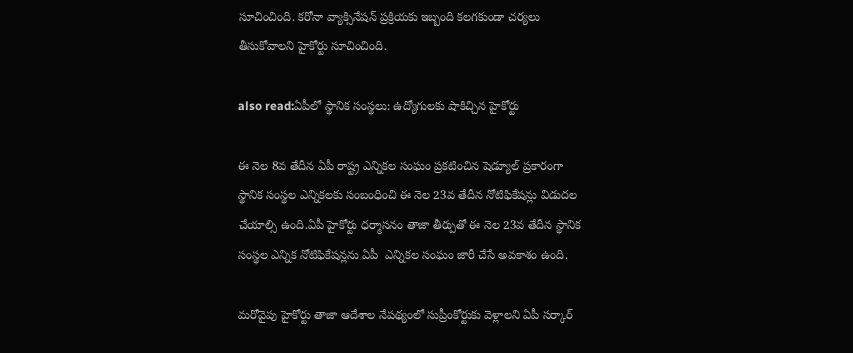సూచించింది. కరోనా వ్యాక్సినేషన్ ప్రక్రియకు ఇబ్బంది కలగకుండా చర్యలు తీసుకోవాలని హైకోర్టు సూచించింది.

also read:ఏపీలో స్థానిక సంస్థలు: ఉద్యోగులకు షాకిచ్చిన హైకోర్టు

ఈ నెల 8వ తేదీన ఏపీ రాష్ట్ర ఎన్నికల సంఘం ప్రకటించిన షెడ్యూల్ ప్రకారంగా స్థానిక సంస్థల ఎన్నికలకు సంబంధించి ఈ నెల 23వ తేదీన నోటిఫికేషన్లు విడుదల చేయాల్సి ఉంది.ఏపీ హైకోర్టు ధర్మాసనం తాజా తీర్పుతో ఈ నెల 23వ తేదీన స్థానిక సంస్థల ఎన్నిక నోటిఫికేషన్లను ఏపీ  ఎన్నికల సంఘం జారీ చేసే అవకాశం ఉంది.

మరోవైపు హైకోర్టు తాజా ఆదేశాల నేపథ్యంలో సుప్రీంకోర్టుకు వెళ్లాలని ఏపీ సర్కార్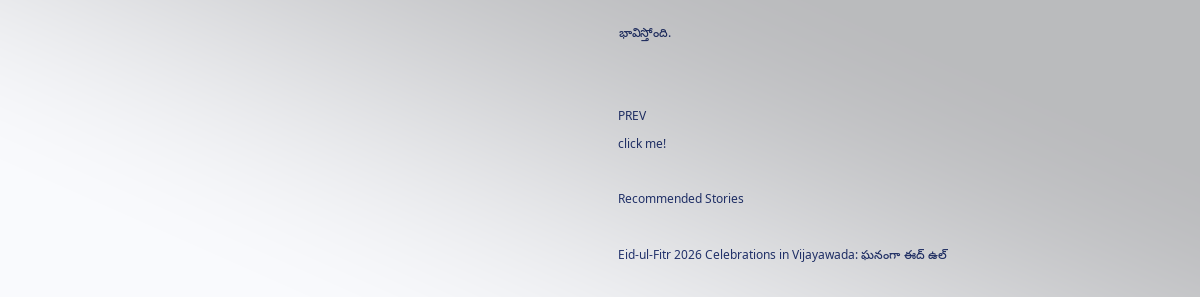భావిస్తోంది.


PREV
click me!

Recommended Stories

Eid-ul-Fitr 2026 Celebrations in Vijayawada: ఘనంగా ఈద్ ఉల్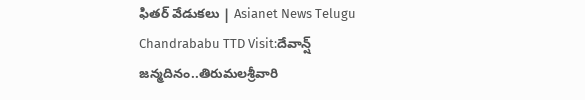ఫితర్ వేడుకలు | Asianet News Telugu
Chandrababu TTD Visit:దేవాన్ష్ జన్మదినం..తిరుమలశ్రీవారి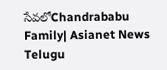సేవలోChandrababu Family| Asianet News Telugu